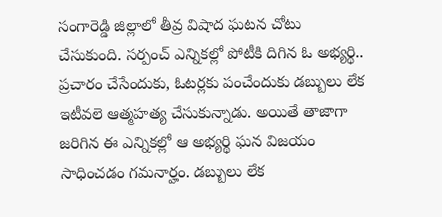సంగారెడ్డి జిల్లాలో తీవ్ర విషాద ఘటన చోటు చేసుకుంది. సర్పంచ్ ఎన్నికల్లో పోటీకి దిగిన ఓ అభ్యర్థి.. ప్రచారం చేసేందుకు, ఓటర్లకు పంచేందుకు డబ్బులు లేక ఇటీవలె ఆత్మహత్య చేసుకున్నాడు. అయితే తాజాగా జరిగిన ఈ ఎన్నికల్లో ఆ అభ్యర్థి ఘన విజయం సాధించడం గమనార్హం. డబ్బులు లేక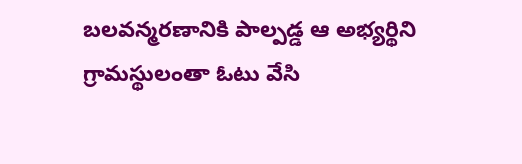బలవన్మరణానికి పాల్పడ్డ ఆ అభ్యర్థిని గ్రామస్థులంతా ఓటు వేసి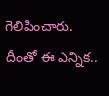గెలిపించారు. దీంతో ఈ ఎన్నిక..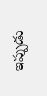ఇప్పుడు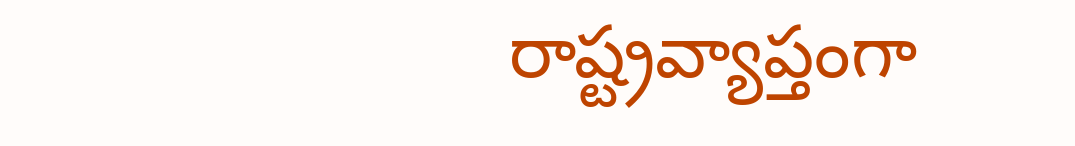రాష్ట్రవ్యాప్తంగా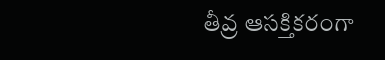తీవ్ర ఆసక్తికరంగా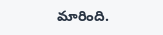మారింది.